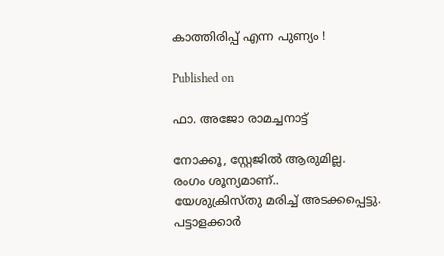കാത്തിരിപ്പ് എന്ന പുണ്യം !

Published on

ഫാ. അജോ രാമച്ചനാട്ട്

നോക്കൂ, സ്റ്റേജിൽ ആരുമില്ല.
രംഗം ശൂന്യമാണ്..
യേശുക്രിസ്തു മരിച്ച് അടക്കപ്പെട്ടു.
പട്ടാളക്കാർ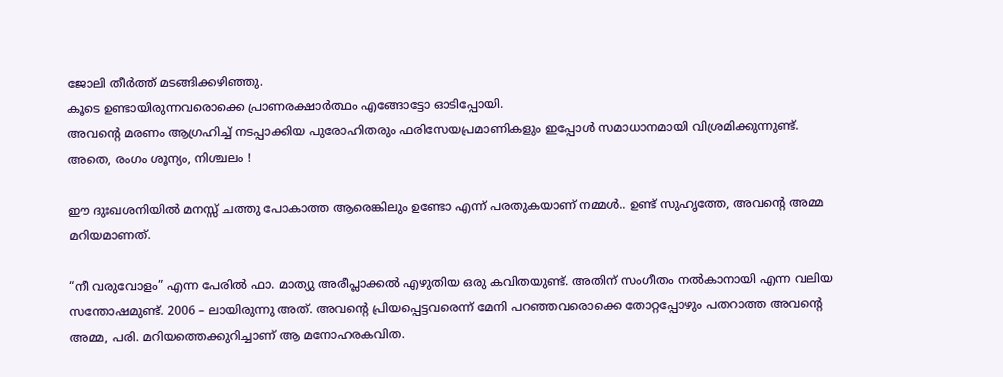ജോലി തീർത്ത് മടങ്ങിക്കഴിഞ്ഞു.
കൂടെ ഉണ്ടായിരുന്നവരൊക്കെ പ്രാണരക്ഷാർത്ഥം എങ്ങോട്ടോ ഓടിപ്പോയി.
അവന്റെ മരണം ആഗ്രഹിച്ച് നടപ്പാക്കിയ പുരോഹിതരും ഫരിസേയപ്രമാണികളും ഇപ്പോൾ സമാധാനമായി വിശ്രമിക്കുന്നുണ്ട്.
അതെ, രംഗം ശൂന്യം, നിശ്ചലം !

ഈ ദുഃഖശനിയിൽ മനസ്സ് ചത്തു പോകാത്ത ആരെങ്കിലും ഉണ്ടോ എന്ന് പരതുകയാണ് നമ്മൾ.. ഉണ്ട് സുഹൃത്തേ, അവന്റെ അമ്മ മറിയമാണത്.

“നീ വരുവോളം” എന്ന പേരിൽ ഫാ. മാത്യു അരീപ്ലാക്കൽ എഴുതിയ ഒരു കവിതയുണ്ട്. അതിന് സംഗീതം നൽകാനായി എന്ന വലിയ സന്തോഷമുണ്ട്. 2006 – ലായിരുന്നു അത്. അവന്റെ പ്രിയപ്പെട്ടവരെന്ന് മേനി പറഞ്ഞവരൊക്കെ തോറ്റപ്പോഴും പതറാത്ത അവന്റെ അമ്മ, പരി. മറിയത്തെക്കുറിച്ചാണ് ആ മനോഹരകവിത.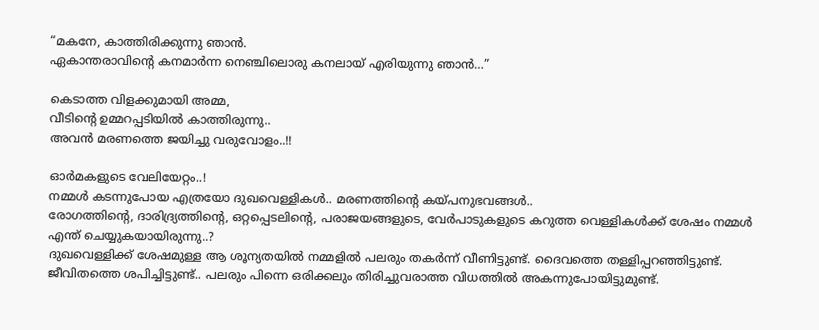“മകനേ, കാത്തിരിക്കുന്നു ഞാൻ.
ഏകാന്തരാവിന്റെ കനമാർന്ന നെഞ്ചിലൊരു കനലായ് എരിയുന്നു ഞാൻ…”

കെടാത്ത വിളക്കുമായി അമ്മ,
വീടിന്റെ ഉമ്മറപ്പടിയിൽ കാത്തിരുന്നു..
അവൻ മരണത്തെ ജയിച്ചു വരുവോളം..!!

ഓർമകളുടെ വേലിയേറ്റം..!
നമ്മൾ കടന്നുപോയ എത്രയോ ദുഖവെള്ളികൾ.. മരണത്തിന്റെ കയ്പനുഭവങ്ങൾ..
രോഗത്തിന്റെ, ദാരിദ്ര്യത്തിന്റെ, ഒറ്റപ്പെടലിന്റെ, പരാജയങ്ങളുടെ, വേർപാടുകളുടെ കറുത്ത വെള്ളികൾക്ക് ശേഷം നമ്മൾ എന്ത് ചെയ്യുകയായിരുന്നു..?
ദുഖവെള്ളിക്ക് ശേഷമുള്ള ആ ശൂന്യതയിൽ നമ്മളിൽ പലരും തകർന്ന് വീണിട്ടുണ്ട്. ദൈവത്തെ തള്ളിപ്പറഞ്ഞിട്ടുണ്ട്. ജീവിതത്തെ ശപിച്ചിട്ടുണ്ട്.. പലരും പിന്നെ ഒരിക്കലും തിരിച്ചുവരാത്ത വിധത്തിൽ അകന്നുപോയിട്ടുമുണ്ട്.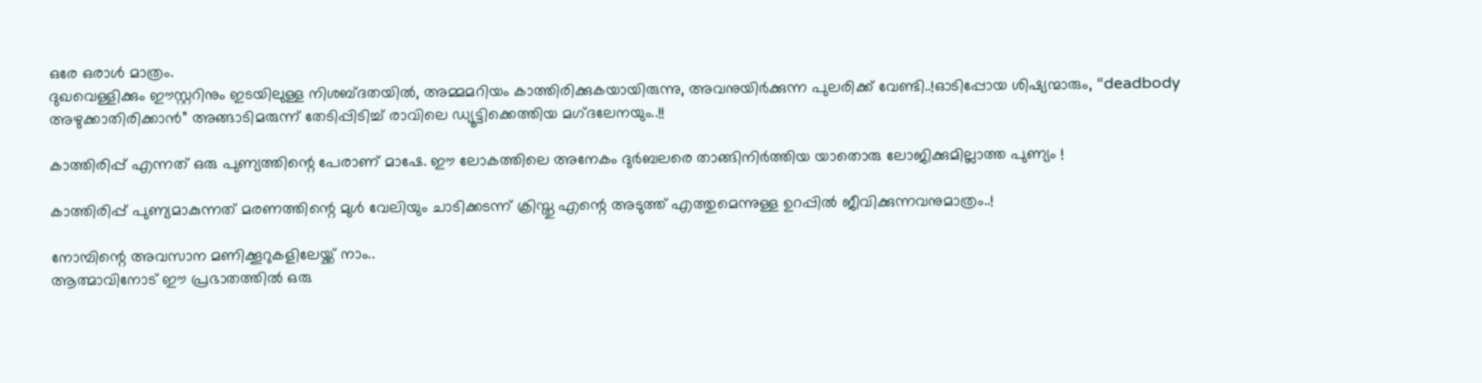ഒരേ ഒരാൾ മാത്രം.
ദുഖവെള്ളിക്കും ഈസ്റ്ററിനും ഇടയിലുള്ള നിശബ്ദതയിൽ, അമ്മമറിയം കാത്തിരിക്കുകയായിരുന്നു, അവനുയിർക്കുന്ന പുലരിക്ക് വേണ്ടി..!ഓടിപ്പോയ ശിഷ്യന്മാരും, “deadbody അഴുക്കാതിരിക്കാൻ” അങ്ങാടിമരുന്ന് തേടിപ്പിടിച്ച് രാവിലെ ഡ്യൂട്ടിക്കെത്തിയ മഗ്‌ദലേനയും..!!

കാത്തിരിപ്പ് എന്നത് ഒരു പുണ്യത്തിന്റെ പേരാണ് മാഷേ. ഈ ലോകത്തിലെ അനേകം ദുർബലരെ താങ്ങിനിർത്തിയ യാതൊരു ലോജിക്കുമില്ലാത്ത പുണ്യം !

കാത്തിരിപ്പ് പുണ്യമാകുന്നത് മരണത്തിന്റെ മുൾ വേലിയും ചാടിക്കടന്ന് ക്രിസ്തു എന്റെ അടുത്ത് എത്തുമെന്നുള്ള ഉറപ്പിൽ ജീവിക്കുന്നവനുമാത്രം..!

നോമ്പിന്റെ അവസാന മണിക്കൂറുകളിലേയ്ക്ക് നാം..
ആത്മാവിനോട് ഈ പ്രഭാതത്തിൽ ഒരു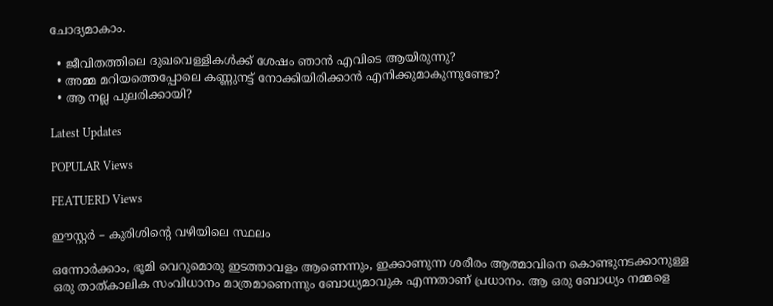ചോദ്യമാകാം.

  • ജീവിതത്തിലെ ദുഖവെള്ളികൾക്ക് ശേഷം ഞാൻ എവിടെ ആയിരുന്നു?
  • അമ്മ മറിയത്തെപ്പോലെ കണ്ണുനട്ട് നോക്കിയിരിക്കാൻ എനിക്കുമാകുന്നുണ്ടോ?
  • ആ നല്ല പുലരിക്കായി?

Latest Updates

POPULAR Views

FEATUERD Views

ഈസ്റ്റർ – കുരിശിന്റെ വഴിയിലെ സ്ഥലം

ഒന്നോർക്കാം, ഭൂമി വെറുമൊരു ഇടത്താവളം ആണെന്നും, ഇക്കാണുന്ന ശരീരം ആത്മാവിനെ കൊണ്ടുനടക്കാനുള്ള ഒരു താത്കാലിക സംവിധാനം മാത്രമാണെന്നും ബോധ്യമാവുക എന്നതാണ് പ്രധാനം. ആ ഒരു ബോധ്യം നമ്മളെ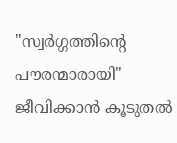"സ്വർഗ്ഗത്തിന്റെ പൗരന്മാരായി" ജീവിക്കാൻ കൂടുതൽ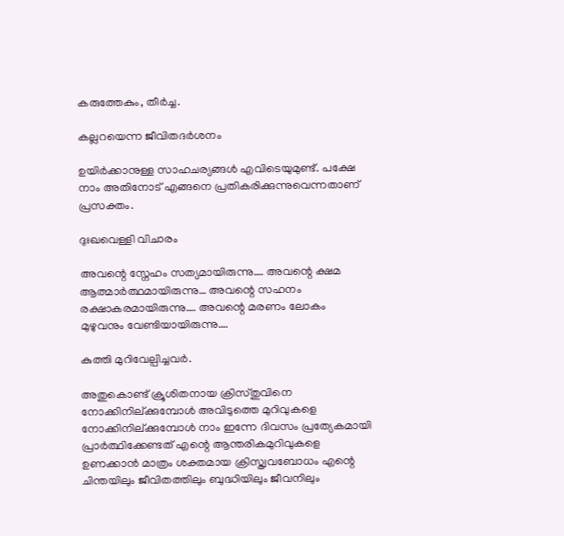കരുത്തേകും, തീർച്ച.

കല്ലറയെന്ന ജീവിതദര്‍ശനം

ഉയിര്‍ക്കാനുള്ള സാഹചര്യങ്ങള്‍ എവിടെയുമുണ്ട്. പക്ഷേ നാം അതിനോട് എങ്ങനെ പ്രതികരിക്കുന്നുവെന്നതാണ് പ്രസക്തം.

ദുഃഖവെള്ളി വിചാരം

അവന്റെ സ്നേഹം സത്യമായിരുന്നു…. അവന്റെ ക്ഷമ ആത്മാർത്ഥമായിരുന്നു… അവന്റെ സഹനം രക്ഷാകരമായിരുന്നു…. അവന്റെ മരണം ലോകം മുഴുവനും വേണ്ടിയായിരുന്നു….

കുത്തി മുറിവേല്പിച്ചവര്‍.

അതുകൊണ്ട് ക്രൂശിതനായ ക്രിസ്തുവിനെ നോക്കിനില്ക്കുമ്പോള്‍ അവിടുത്തെ മുറിവുകളെ നോക്കിനില്ക്കുമ്പോള്‍ നാം ഇന്നേ ദിവസം പ്രത്യേകമായി പ്രാര്‍ത്ഥിക്കേണ്ടത് എന്റെ ആന്തരികമുറിവുകളെ ഉണക്കാന്‍ മാത്രം ശക്തമായ ക്രിസ്ത്വവബോധം എന്റെ ചിന്തയിലും ജീവിതത്തിലും ബുദ്ധിയിലും ജീവനിലും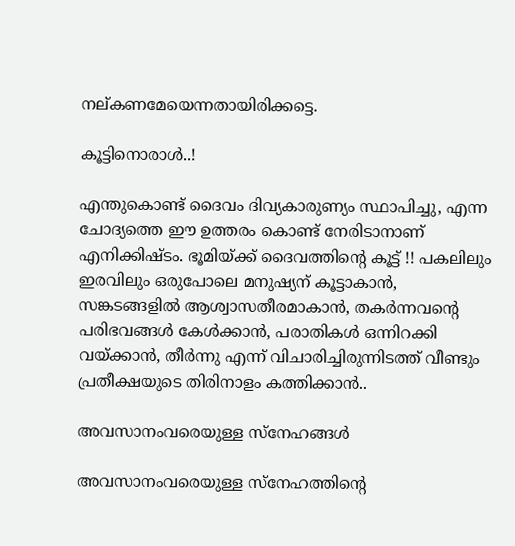നല്കണമേയെന്നതായിരിക്കട്ടെ.

കൂട്ടിനൊരാൾ..!

എന്തുകൊണ്ട് ദൈവം ദിവ്യകാരുണ്യം സ്ഥാപിച്ചു, എന്ന ചോദ്യത്തെ ഈ ഉത്തരം കൊണ്ട് നേരിടാനാണ് എനിക്കിഷ്ടം. ഭൂമിയ്ക്ക് ദൈവത്തിന്റെ കൂട്ട് !! പകലിലും ഇരവിലും ഒരുപോലെ മനുഷ്യന് കൂട്ടാകാൻ, സങ്കടങ്ങളിൽ ആശ്വാസതീരമാകാൻ, തകർന്നവന്റെ പരിഭവങ്ങൾ കേൾക്കാൻ, പരാതികൾ ഒന്നിറക്കി വയ്ക്കാൻ, തീർന്നു എന്ന് വിചാരിച്ചിരുന്നിടത്ത് വീണ്ടും പ്രതീക്ഷയുടെ തിരിനാളം കത്തിക്കാൻ..

അവസാനംവരെയുള്ള സ്‌നേഹങ്ങള്‍

അവസാനംവരെയുള്ള സ്‌നേഹത്തിന്റെ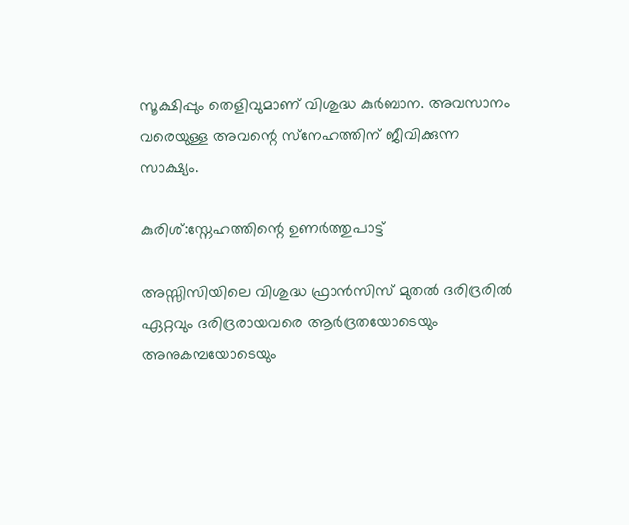സൂക്ഷിപ്പും തെളിവുമാണ് വിശുദ്ധ കുര്‍ബാന. അവസാനം വരെയുള്ള അവന്റെ സ്‌നേഹത്തിന് ജീവിക്കുന്ന സാക്ഷ്യം.

കുരിശ്:സ്നേഹത്തിന്റെ ഉണർത്തുപാട്ട്

അസ്സിസിയിലെ വിശുദ്ധ ഫ്രാൻസിസ് മുതൽ ദരിദ്രരിൽ ഏറ്റവും ദരിദ്രരായവരെ ആർദ്രതയോടെയും അനുകമ്പയോടെയും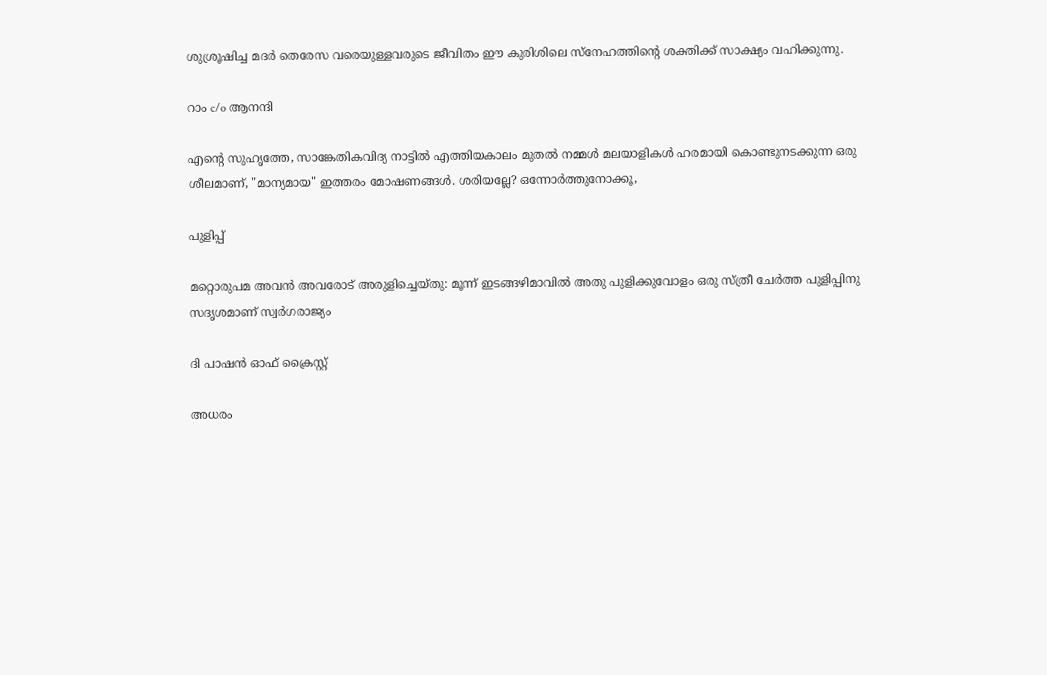ശുശ്രൂഷിച്ച മദർ തെരേസ വരെയുള്ളവരുടെ ജീവിതം ഈ കുരിശിലെ സ്നേഹത്തിന്റെ ശക്തിക്ക് സാക്ഷ്യം വഹിക്കുന്നു.

റാം c/o ആനന്ദി

എന്റെ സുഹൃത്തേ, സാങ്കേതികവിദ്യ നാട്ടിൽ എത്തിയകാലം മുതൽ നമ്മൾ മലയാളികൾ ഹരമായി കൊണ്ടുനടക്കുന്ന ഒരു ശീലമാണ്, "മാന്യമായ" ഇത്തരം മോഷണങ്ങൾ. ശരിയല്ലേ? ഒന്നോർത്തുനോക്കൂ,

പുളിപ്പ്

മറ്റൊരുപമ അവന്‍ അവരോട്‌ അരുളിച്ചെയ്‌തു: മൂന്ന്‌ ഇടങ്ങഴിമാവില്‍ അതു പുളിക്കുവോളം ഒരു സ്‌ത്രീ ചേര്‍ത്ത പുളിപ്പിനു സദൃശമാണ്‌ സ്വര്‍ഗരാജ്യം

ദി പാഷൻ ഓഫ് ക്രൈസ്റ്റ്

അധരം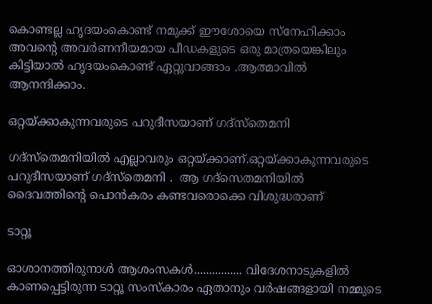കൊണ്ടല്ല ഹൃദയംകൊണ്ട് നമുക്ക് ഈശോയെ സ്നേഹിക്കാം അവൻ്റെ അവർണനീയമായ പീഡകളുടെ ഒരു മാത്രയെങ്കിലും കിട്ടിയാൽ ഹൃദയംകൊണ്ട് ഏറ്റുവാങ്ങാം .ആത്മാവിൽ ആനന്ദിക്കാം.

ഒറ്റയ്ക്കാകുന്നവരുടെ പറുദീസയാണ് ഗദ്‌സ്‌തെമനി

ഗദ്‌സ്‌തെമനിയില്‍ എല്ലാവരും ഒറ്റയ്ക്കാണ്.ഒറ്റയ്ക്കാകുന്നവരുടെ പറുദീസയാണ് ഗദ്‌സ്‌തെമനി .  ആ ഗദ്‌സെതമനിയില്‍ ദൈവത്തിന്റെ പൊന്‍കരം കണ്ടവരൊക്കെ വിശുദ്ധരാണ്

ടാറ്റൂ

ഓശാനത്തിരുനാൾ ആശംസകൾ................ വിദേശനാടുകളിൽ കാണപ്പെട്ടിരുന്ന ടാറ്റൂ സംസ്കാരം ഏതാനും വർഷങ്ങളായി നമ്മുടെ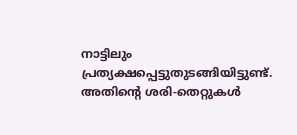നാട്ടിലും പ്രത്യക്ഷപ്പെട്ടുതുടങ്ങിയിട്ടുണ്ട്. അതിന്റെ ശരി-തെറ്റുകൾ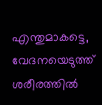എന്തുമാകട്ടെ, വേദനയെടുത്ത് ശരീരത്തിൽ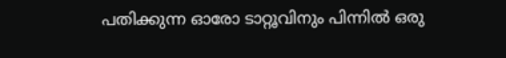പതിക്കുന്ന ഓരോ ടാറ്റൂവിനും പിന്നിൽ ഒരു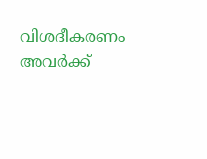വിശദീകരണം അവർക്ക്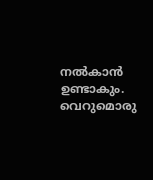നൽകാൻ ഉണ്ടാകും. വെറുമൊരു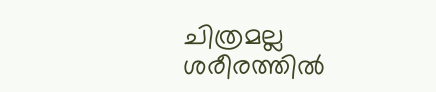ചിത്രമല്ല ശരീരത്തിൽ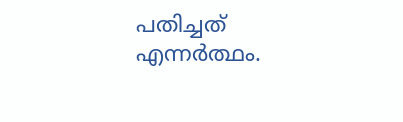പതിച്ചത് എന്നർത്ഥം.